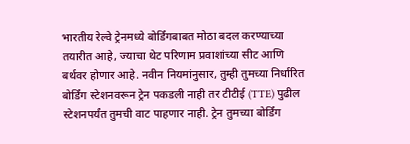भारतीय रेल्वे ट्रेनमध्ये बोर्डिंगबाबत मोठा बदल करण्याच्या तयारीत आहे, ज्याचा थेट परिणाम प्रवाशांच्या सीट आणि बर्थवर होणार आहे. नवीन नियमांनुसार, तुम्ही तुमच्या निर्धारित बोर्डिंग स्टेशनवरून ट्रेन पकडली नाही तर टीटीई (TTE) पुढील स्टेशनपर्यंत तुमची वाट पाहणार नाही. ट्रेन तुमच्या बोर्डिंग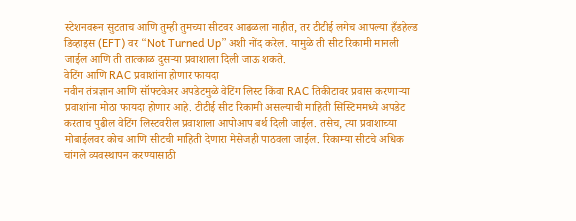स्टेशनवरून सुटताच आणि तुम्ही तुमच्या सीटवर आढळला नाहीत, तर टीटीई लगेच आपल्या हँडहेल्ड डिव्हाइस (EFT) वर “Not Turned Up” अशी नोंद करेल. यामुळे ती सीट रिकामी मानली जाईल आणि ती तात्काळ दुसऱ्या प्रवाशाला दिली जाऊ शकते.
वेटिंग आणि RAC प्रवाशांना होणार फायदा
नवीन तंत्रज्ञान आणि सॉफ्टवेअर अपडेटमुळे वेटिंग लिस्ट किंवा RAC तिकीटावर प्रवास करणाऱ्या प्रवाशांना मोठा फायदा होणार आहे. टीटीई सीट रिकामी असल्याची माहिती सिस्टिममध्ये अपडेट करताच पुढील वेटिंग लिस्टवरील प्रवाशाला आपोआप बर्थ दिली जाईल. तसेच, त्या प्रवाशाच्या मोबाईलवर कोच आणि सीटची माहिती देणारा मेसेजही पाठवला जाईल. रिकाम्या सीटचे अधिक चांगले व्यवस्थापन करण्यासाठी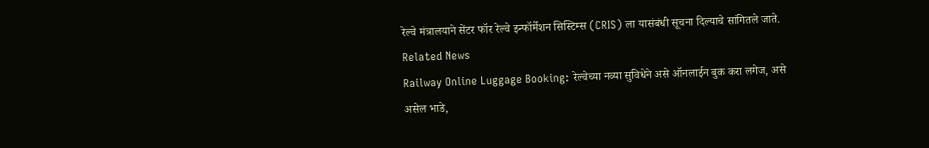रेल्वे मंत्रालयाने सेंटर फॉर रेल्वे इन्फॉर्मेशन सिस्टिम्स (CRIS) ला यासंबंधी सूचना दिल्याचे सांगितले जाते.
Related News
Railway Online Luggage Booking: रेल्वेच्या नव्या सुविधेने असे ऑनलाईन बुक करा लगेज, असे असेल भाडे,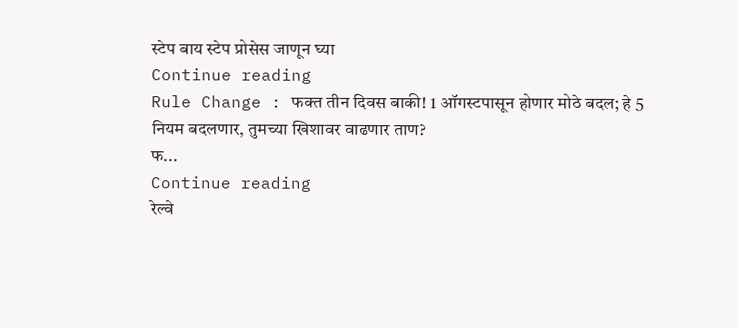स्टेप बाय स्टेप प्रोसेस जाणून घ्या
Continue reading
Rule Change : फक्त तीन दिवस बाकी! 1 ऑगस्टपासून होणार मोठे बदल; हे 5 नियम बदलणार, तुमच्या खिशावर वाढणार ताण?
फ...
Continue reading
रेल्वे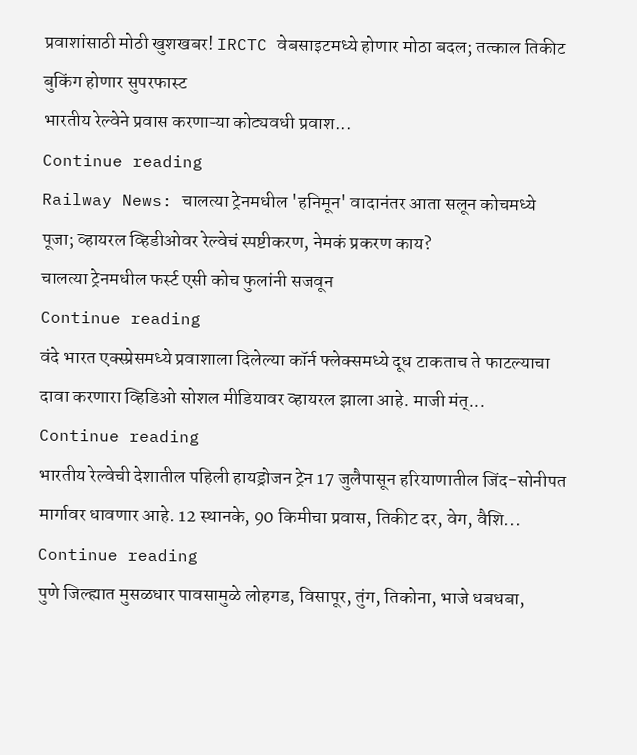प्रवाशांसाठी मोठी खुशखबर! IRCTC वेबसाइटमध्ये होणार मोठा बदल; तत्काल तिकीट बुकिंग होणार सुपरफास्ट
भारतीय रेल्वेने प्रवास करणाऱ्या कोट्यवधी प्रवाश...
Continue reading
Railway News: चालत्या ट्रेनमधील 'हनिमून' वादानंतर आता सलून कोचमध्ये पूजा; व्हायरल व्हिडीओवर रेल्वेचं स्पष्टीकरण, नेमकं प्रकरण काय?
चालत्या ट्रेनमधील फर्स्ट एसी कोच फुलांनी सजवून
Continue reading
वंदे भारत एक्स्प्रेसमध्ये प्रवाशाला दिलेल्या कॉर्न फ्लेक्समध्ये दूध टाकताच ते फाटल्याचा दावा करणारा व्हिडिओ सोशल मीडियावर व्हायरल झाला आहे. माजी मंत्...
Continue reading
भारतीय रेल्वेची देशातील पहिली हायड्रोजन ट्रेन 17 जुलैपासून हरियाणातील जिंद-सोनीपत मार्गावर धावणार आहे. 12 स्थानके, 90 किमीचा प्रवास, तिकीट दर, वेग, वैशि...
Continue reading
पुणे जिल्ह्यात मुसळधार पावसामुळे लोहगड, विसापूर, तुंग, तिकोना, भाजे धबधबा,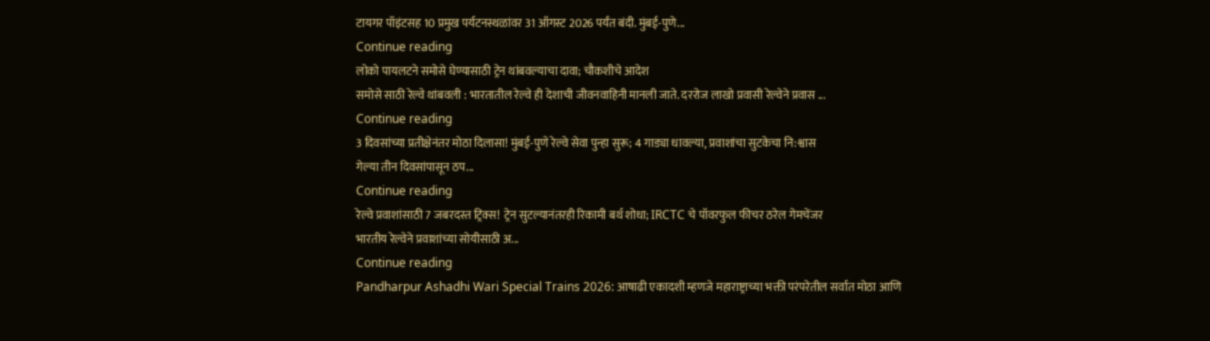टायगर पॉइंटसह 10 प्रमुख पर्यटनस्थळांवर 31 ऑगस्ट 2026 पर्यंत बंदी. मुंबई-पुणे...
Continue reading
लोको पायलटने समोसे घेण्यासाठी ट्रेन थांबवल्याचा दावा; चौकशीचे आदेश
समोसे साठी रेल्वे थांबवली : भारतातील रेल्वे ही देशाची जीवनवाहिनी मानली जाते. दररोज लाखो प्रवासी रेल्वेने प्रवास ...
Continue reading
3 दिवसांच्या प्रतीक्षेनंतर मोठा दिलासा! मुंबई-पुणे रेल्वे सेवा पुन्हा सुरू; 4 गाड्या धावल्या, प्रवाशांचा सुटकेचा नि:श्वास
गेल्या तीन दिवसांपासून ठप...
Continue reading
रेल्वे प्रवाशांसाठी 7 जबरदस्त ट्रिक्स! ट्रेन सुटल्यानंतरही रिकामी बर्थ शोधा; IRCTC चे पॉवरफुल फीचर ठरेल गेमचेंजर
भारतीय रेल्वेने प्रवाशांच्या सोयीसाठी अ...
Continue reading
Pandharpur Ashadhi Wari Special Trains 2026: आषाढी एकादशी म्हणजे महाराष्ट्राच्या भक्ती परंपरेतील सर्वात मोठा आणि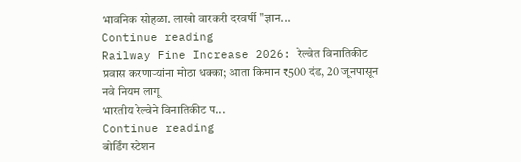भावनिक सोहळा. लाखो वारकरी दरवर्षी "ज्ञान...
Continue reading
Railway Fine Increase 2026: रेल्वेत विनातिकीट प्रवास करणाऱ्यांना मोठा धक्का; आता किमान ₹500 दंड, 20 जूनपासून नवे नियम लागू
भारतीय रेल्वेने विनातिकीट प...
Continue reading
बोर्डिंग स्टेशन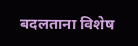बदलताना विशेष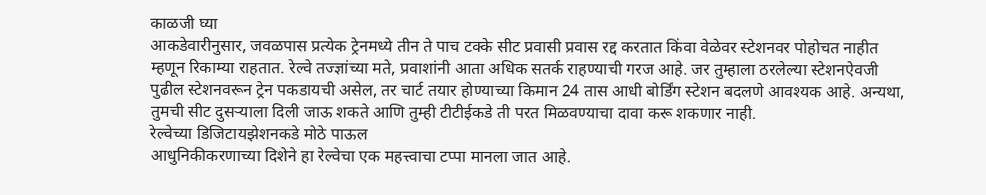काळजी घ्या
आकडेवारीनुसार, जवळपास प्रत्येक ट्रेनमध्ये तीन ते पाच टक्के सीट प्रवासी प्रवास रद्द करतात किंवा वेळेवर स्टेशनवर पोहोचत नाहीत म्हणून रिकाम्या राहतात. रेल्वे तज्ज्ञांच्या मते, प्रवाशांनी आता अधिक सतर्क राहण्याची गरज आहे. जर तुम्हाला ठरलेल्या स्टेशनऐवजी पुढील स्टेशनवरून ट्रेन पकडायची असेल, तर चार्ट तयार होण्याच्या किमान 24 तास आधी बोर्डिंग स्टेशन बदलणे आवश्यक आहे. अन्यथा, तुमची सीट दुसऱ्याला दिली जाऊ शकते आणि तुम्ही टीटीईकडे ती परत मिळवण्याचा दावा करू शकणार नाही.
रेल्वेच्या डिजिटायझेशनकडे मोठे पाऊल
आधुनिकीकरणाच्या दिशेने हा रेल्वेचा एक महत्त्वाचा टप्पा मानला जात आहे.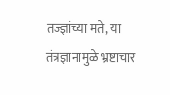तज्ज्ञांच्या मते, या तंत्रज्ञानामुळे भ्रष्टाचार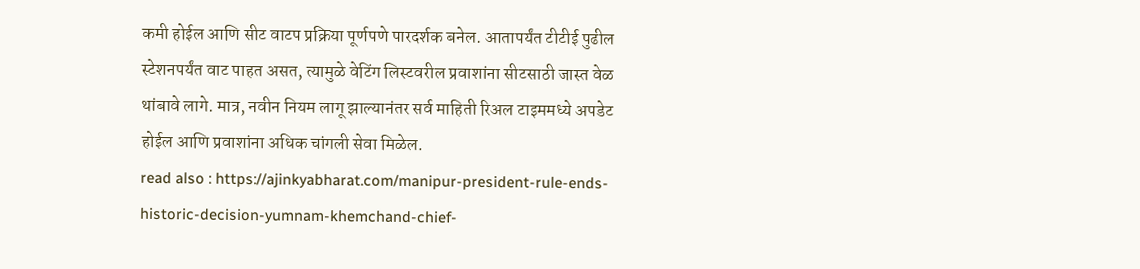कमी होईल आणि सीट वाटप प्रक्रिया पूर्णपणे पारदर्शक बनेल. आतापर्यंत टीटीई पुढील स्टेशनपर्यंत वाट पाहत असत, त्यामुळे वेटिंग लिस्टवरील प्रवाशांना सीटसाठी जास्त वेळ थांबावे लागे. मात्र, नवीन नियम लागू झाल्यानंतर सर्व माहिती रिअल टाइममध्ये अपडेट होईल आणि प्रवाशांना अधिक चांगली सेवा मिळेल.
read also : https://ajinkyabharat.com/manipur-president-rule-ends-historic-decision-yumnam-khemchand-chief-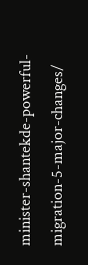minister-shantekde-powerful-migration-5-major-changes/